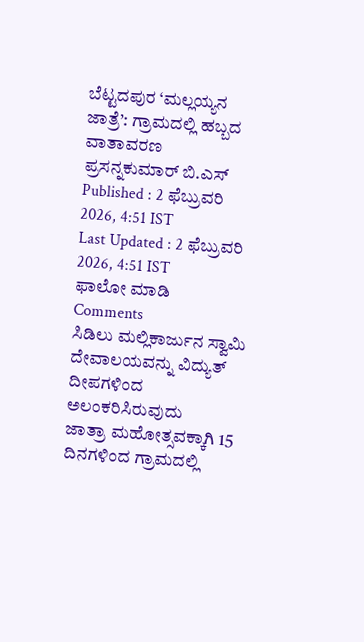ಬೆಟ್ಟದಪುರ ‘ಮಲ್ಲಯ್ಯನ ಜಾತ್ರೆ’: ಗ್ರಾಮದಲ್ಲಿ ಹಬ್ಬದ ವಾತಾವರಣ
ಪ್ರಸನ್ನಕುಮಾರ್ ಬಿ.ಎಸ್
Published : 2 ಫೆಬ್ರುವರಿ 2026, 4:51 IST
Last Updated : 2 ಫೆಬ್ರುವರಿ 2026, 4:51 IST
ಫಾಲೋ ಮಾಡಿ
Comments
ಸಿಡಿಲು ಮಲ್ಲಿಕಾರ್ಜುನ ಸ್ವಾಮಿ ದೇವಾಲಯವನ್ನು ವಿದ್ಯುತ್ ದೀಪಗಳಿಂದ ಅಲಂಕರಿಸಿರುವುದು
ಜಾತ್ರಾ ಮಹೋತ್ಸವಕ್ಕಾಗಿ 15 ದಿನಗಳಿಂದ ಗ್ರಾಮದಲ್ಲಿ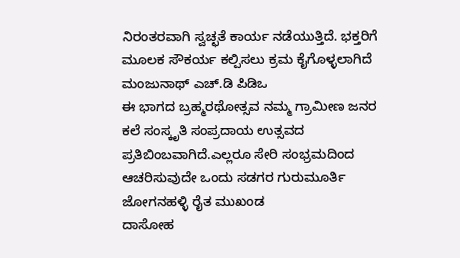ನಿರಂತರವಾಗಿ ಸ್ವಚ್ಛತೆ ಕಾರ್ಯ ನಡೆಯುತ್ತಿದೆ. ಭಕ್ತರಿಗೆ ಮೂಲಕ ಸೌಕರ್ಯ ಕಲ್ಪಿಸಲು ಕ್ರಮ ಕೈಗೊಳ್ಳಲಾಗಿದೆ
ಮಂಜುನಾಥ್ ಎಚ್.ಡಿ ಪಿಡಿಒ
ಈ ಭಾಗದ ಬ್ರಹ್ಮರಥೋತ್ಸವ ನಮ್ಮ ಗ್ರಾಮೀಣ ಜನರ ಕಲೆ ಸಂಸ್ಕೃತಿ ಸಂಪ್ರದಾಯ ಉತ್ಸವದ ಪ್ರತಿಬಿಂಬವಾಗಿದೆ.ಎಲ್ಲರೂ ಸೇರಿ ಸಂಭ್ರಮದಿಂದ ಆಚರಿಸುವುದೇ ಒಂದು ಸಡಗರ ಗುರುಮೂರ್ತಿ
ಜೋಗನಹಳ್ಳಿ ರೈತ ಮುಖಂಡ
ದಾಸೋಹ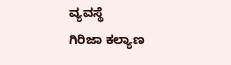ವ್ಯವಸ್ಥೆ
ಗಿರಿಜಾ ಕಲ್ಯಾಣ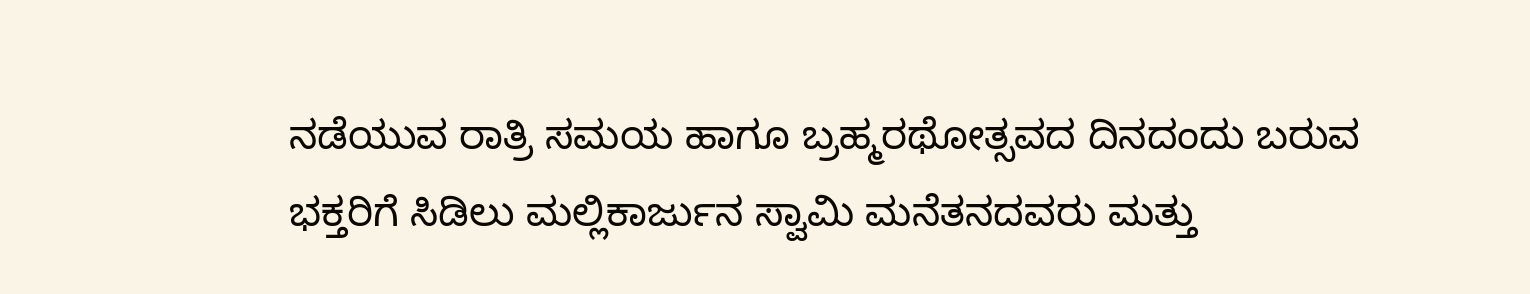ನಡೆಯುವ ರಾತ್ರಿ ಸಮಯ ಹಾಗೂ ಬ್ರಹ್ಮರಥೋತ್ಸವದ ದಿನದಂದು ಬರುವ ಭಕ್ತರಿಗೆ ಸಿಡಿಲು ಮಲ್ಲಿಕಾರ್ಜುನ ಸ್ವಾಮಿ ಮನೆತನದವರು ಮತ್ತು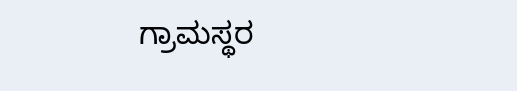ಗ್ರಾಮಸ್ಥರ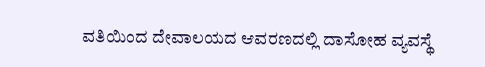ವತಿಯಿಂದ ದೇವಾಲಯದ ಆವರಣದಲ್ಲಿ ದಾಸೋಹ ವ್ಯವಸ್ಥೆ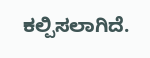ಕಲ್ಪಿಸಲಾಗಿದೆ.